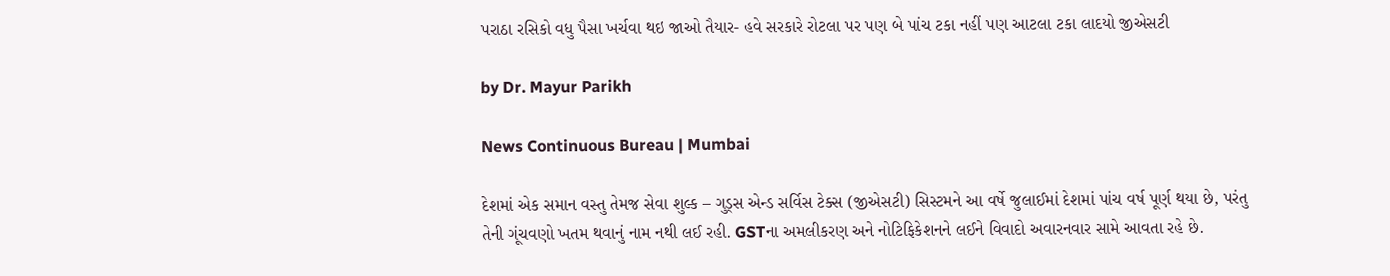પરાઠા રસિકો વધુ પૈસા ખર્ચવા થઇ જાઓ તૈયાર- હવે સરકારે રોટલા પર પણ બે પાંચ ટકા નહીં પણ આટલા ટકા લાદયો જીએસટી

by Dr. Mayur Parikh

News Continuous Bureau | Mumbai

દેશમાં એક સમાન વસ્તુ તેમજ સેવા શુલ્ક – ગુડ્સ એન્ડ સર્વિસ ટેક્સ (જીએસટી) સિસ્ટમને આ વર્ષે જુલાઈમાં દેશમાં પાંચ વર્ષ પૂર્ણ થયા છે, પરંતુ તેની ગૂંચવણો ખતમ થવાનું નામ નથી લઈ રહી. GSTના અમલીકરણ અને નોટિફિકેશનને લઈને વિવાદો અવારનવાર સામે આવતા રહે છે.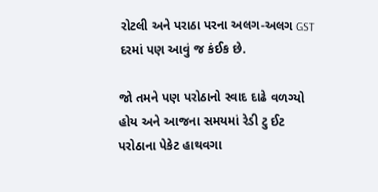રોટલી અને પરાઠા પરના અલગ-અલગ GST દરમાં પણ આવું જ કંઈક છે.

જો તમને પણ પરોઠાનો સ્વાદ દાઢે વળગ્યો હોય અને આજના સમયમાં રેડી ટુ ઈટ પરોઠાના પેકેટ હાથવગા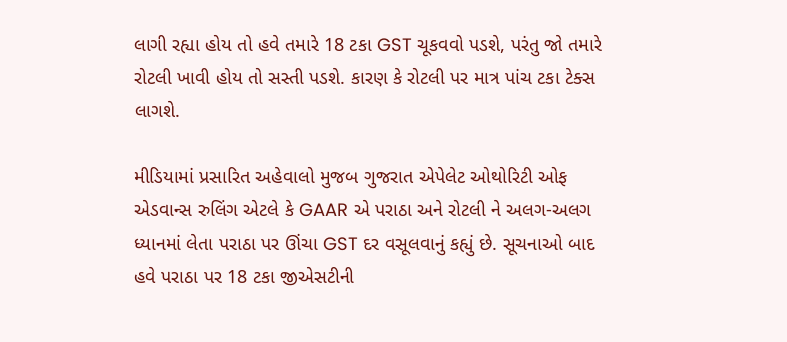લાગી રહ્યા હોય તો હવે તમારે 18 ટકા GST ચૂકવવો પડશે, પરંતુ જો તમારે રોટલી ખાવી હોય તો સસ્તી પડશે. કારણ કે રોટલી પર માત્ર પાંચ ટકા ટેક્સ લાગશે.

મીડિયામાં પ્રસારિત અહેવાલો મુજબ ગુજરાત એપેલેટ ઓથોરિટી ઓફ એડવાન્સ રુલિંગ એટલે કે GAAR એ પરાઠા અને રોટલી ને અલગ-અલગ ધ્યાનમાં લેતા પરાઠા પર ઊંચા GST દર વસૂલવાનું કહ્યું છે. સૂચનાઓ બાદ હવે પરાઠા પર 18 ટકા જીએસટીની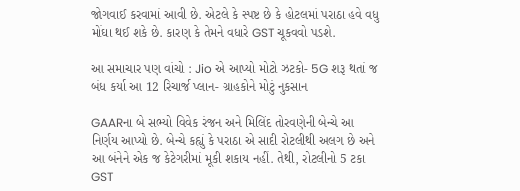જોગવાઈ કરવામાં આવી છે. એટલે કે સ્પષ્ટ છે કે હોટલમાં પરાઠા હવે વધુ મોંઘા થઈ શકે છે. કારણ કે તેમને વધારે GST ચૂકવવો પડશે.

આ સમાચાર પણ વાંચો : Jio એ આપ્યો મોટો ઝટકો- 5G શરૂ થતાં જ  બંધ કર્યા આ 12 રિચાર્જ પ્લાન- ગ્રાહકોને મોટું નુકસાન

GAARના બે સભ્યો વિવેક રંજન અને મિલિંદ તોરવણેની બેન્ચે આ નિર્ણય આપ્યો છે. બેન્ચે કહ્યું કે પરાઠા એ સાદી રોટલીથી અલગ છે અને આ બંનેને એક જ કેટેગરીમાં મૂકી શકાય નહીં. તેથી, રોટલીનો 5 ટકા GST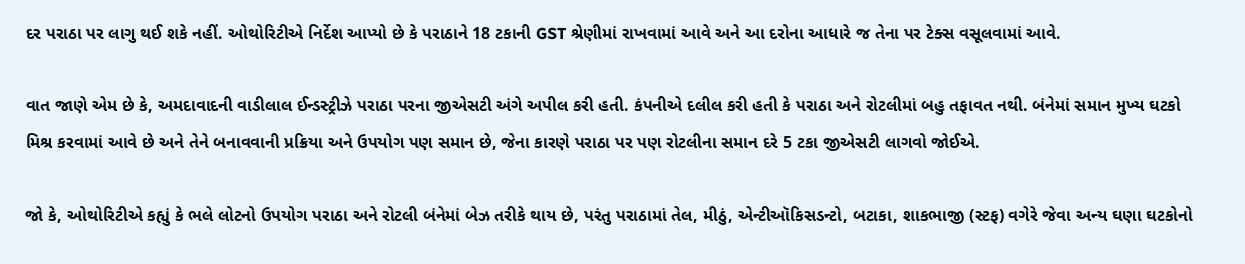દર પરાઠા પર લાગુ થઈ શકે નહીં. ઓથોરિટીએ નિર્દેશ આપ્યો છે કે પરાઠાને 18 ટકાની GST શ્રેણીમાં રાખવામાં આવે અને આ દરોના આધારે જ તેના પર ટેક્સ વસૂલવામાં આવે.

વાત જાણે એમ છે કે, અમદાવાદની વાડીલાલ ઈન્ડસ્ટ્રીઝે પરાઠા પરના જીએસટી અંગે અપીલ કરી હતી. કંપનીએ દલીલ કરી હતી કે પરાઠા અને રોટલીમાં બહુ તફાવત નથી. બંનેમાં સમાન મુખ્ય ઘટકો મિશ્ર કરવામાં આવે છે અને તેને બનાવવાની પ્રક્રિયા અને ઉપયોગ પણ સમાન છે, જેના કારણે પરાઠા પર પણ રોટલીના સમાન દરે 5 ટકા જીએસટી લાગવો જોઈએ.

જો કે, ઓથોરિટીએ કહ્યું કે ભલે લોટનો ઉપયોગ પરાઠા અને રોટલી બંનેમાં બેઝ તરીકે થાય છે, પરંતુ પરાઠામાં તેલ, મીઠું, એન્ટીઑકિસડન્ટો, બટાકા, શાકભાજી (સ્ટફ) વગેરે જેવા અન્ય ઘણા ઘટકોનો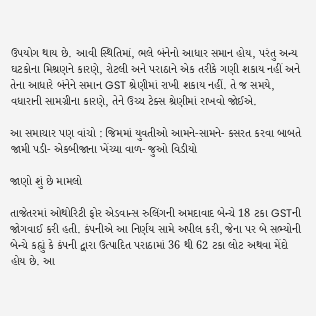ઉપયોગ થાય છે. આવી સ્થિતિમાં, ભલે બંનેનો આધાર સમાન હોય, પરંતુ અન્ય ઘટકોના મિશ્રણને કારણે, રોટલી અને પરાઠાને એક તરીકે ગણી શકાય નહીં અને તેના આધારે બંનેને સમાન GST શ્રેણીમાં રાખી શકાય નહીં. તે જ સમયે, વધારાની સામગ્રીના કારણે, તેને ઉચ્ચ ટેક્સ શ્રેણીમાં રાખવો જોઈએ.

આ સમાચાર પણ વાંચો : જિમમાં યુવતીઓ આમને-સામને- કસરત કરવા બાબતે જામી પડી- એકબીજાના ખેંચ્યા વાળ- જુઓ વિડીયો

જાણો શું છે મામલો

તાજેતરમાં ઓથોરિટી ફોર એડવાન્સ રુલિંગની અમદાવાદ બેન્ચે 18 ટકા GSTની જોગવાઈ કરી હતી. કંપનીએ આ નિર્ણય સામે અપીલ કરી, જેના પર બે સભ્યોની બેન્ચે કહ્યું કે કંપની દ્વારા ઉત્પાદિત પરાઠામાં 36 થી 62 ટકા લોટ અથવા મેંદો હોય છે. આ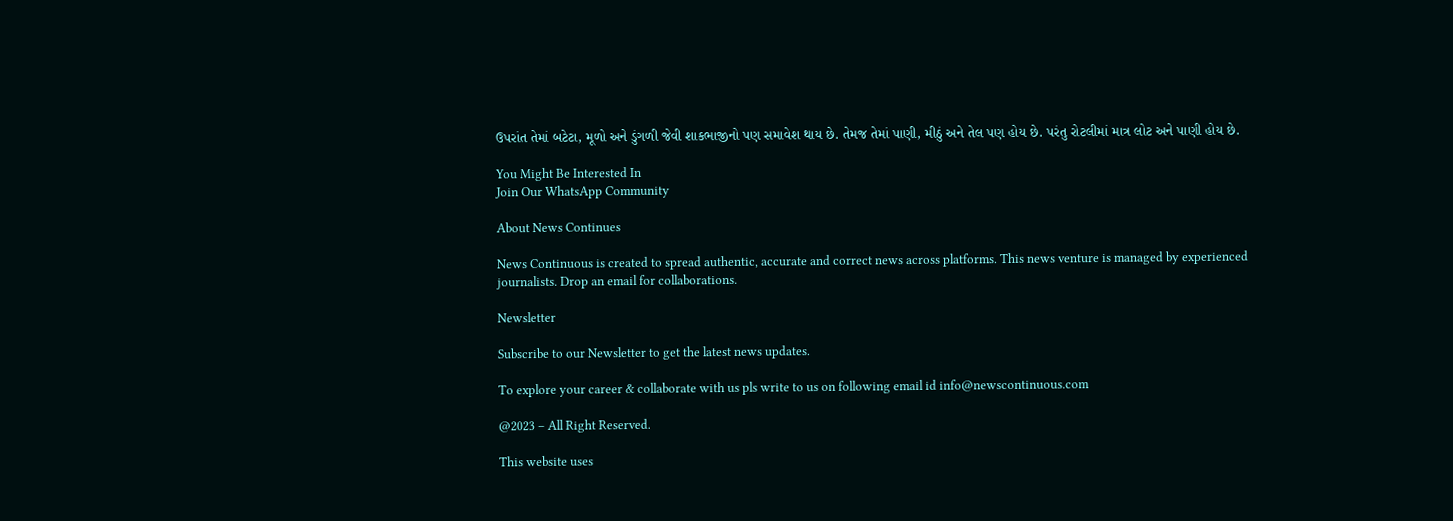ઉપરાંત તેમાં બટેટા, મૂળો અને ડુંગળી જેવી શાકભાજીનો પણ સમાવેશ થાય છે. તેમજ તેમાં પાણી, મીઠું અને તેલ પણ હોય છે. પરંતુ રોટલીમાં માત્ર લોટ અને પાણી હોય છે.

You Might Be Interested In
Join Our WhatsApp Community

About News Continues

News Continuous is created to spread authentic, accurate and correct news across platforms. This news venture is managed by experienced journalists. Drop an email for collaborations.

Newsletter

Subscribe to our Newsletter to get the latest news updates.

To explore your career & collaborate with us pls write to us on following email id info@newscontinuous.com

@2023 – All Right Reserved.

This website uses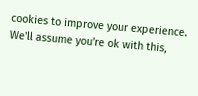cookies to improve your experience. We'll assume you're ok with this,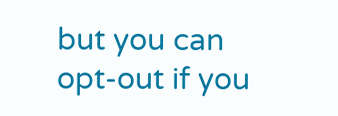but you can opt-out if you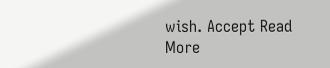wish. Accept Read More